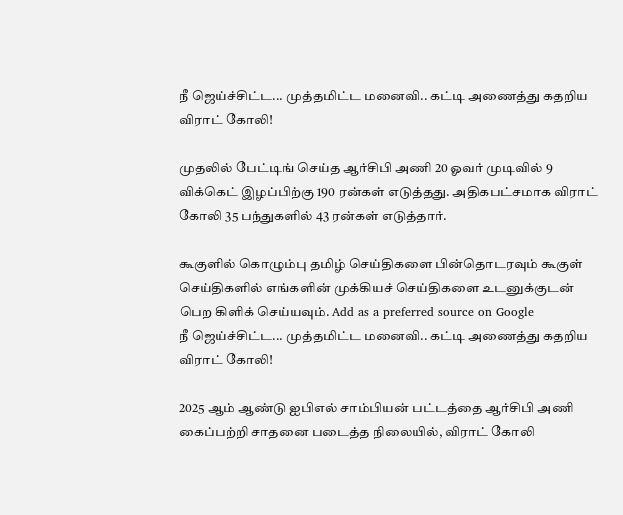நீ ஜெய்ச்சிட்ட... முத்தமிட்ட மனைவி.. கட்டி அணைத்து கதறிய விராட் கோலி!

முதலில் பேட்டிங் செய்த ஆர்சிபி அணி 20 ஓவர் முடிவில் 9 விக்கெட் இழப்பிற்கு 190 ரன்கள் எடுத்தது. அதிகபட்சமாக விராட் கோலி 35 பந்துகளில் 43 ரன்கள் எடுத்தார்.

கூகுளில் கொழும்பு தமிழ் செய்திகளை பின்தொடரவும் கூகுள் செய்திகளில் எங்களின் முக்கியச் செய்திகளை உடனுக்குடன் பெற கிளிக் செய்யவும். Add as a preferred source on Google
நீ ஜெய்ச்சிட்ட... முத்தமிட்ட மனைவி.. கட்டி அணைத்து கதறிய விராட் கோலி!

2025 ஆம் ஆண்டு ஐபிஎல் சாம்பியன் பட்டத்தை ஆர்சிபி அணி கைப்பற்றி சாதனை படைத்த நிலையில், விராட் கோலி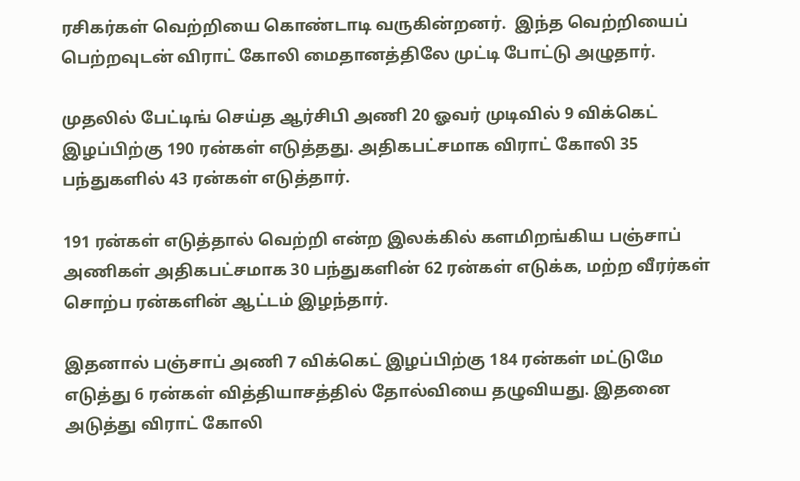ரசிகர்கள் வெற்றியை கொண்டாடி வருகின்றனர்.  இந்த வெற்றியைப் பெற்றவுடன் விராட் கோலி மைதானத்திலே முட்டி போட்டு அழுதார்.

முதலில் பேட்டிங் செய்த ஆர்சிபி அணி 20 ஓவர் முடிவில் 9 விக்கெட் இழப்பிற்கு 190 ரன்கள் எடுத்தது. அதிகபட்சமாக விராட் கோலி 35 பந்துகளில் 43 ரன்கள் எடுத்தார்.

191 ரன்கள் எடுத்தால் வெற்றி என்ற இலக்கில் களமிறங்கிய பஞ்சாப் அணிகள் அதிகபட்சமாக 30 பந்துகளின் 62 ரன்கள் எடுக்க, மற்ற வீரர்கள் சொற்ப ரன்களின் ஆட்டம் இழந்தார்.

இதனால் பஞ்சாப் அணி 7 விக்கெட் இழப்பிற்கு 184 ரன்கள் மட்டுமே எடுத்து 6 ரன்கள் வித்தியாசத்தில் தோல்வியை தழுவியது. இதனை அடுத்து விராட் கோலி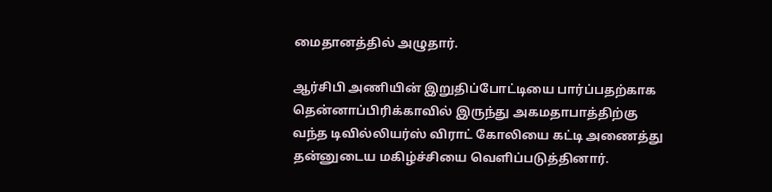மைதானத்தில் அழுதார்.

ஆர்சிபி அணியின் இறுதிப்போட்டியை பார்ப்பதற்காக தென்னாப்பிரிக்காவில் இருந்து அகமதாபாத்திற்கு வந்த டிவில்லியர்ஸ் விராட் கோலியை கட்டி அணைத்து தன்னுடைய மகிழ்ச்சியை வெளிப்படுத்தினார்.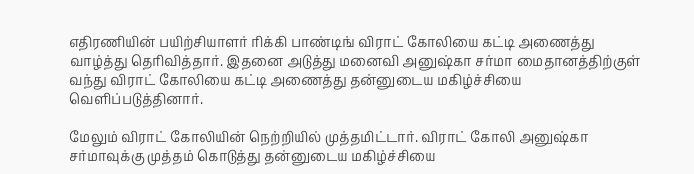எதிரணியின் பயிற்சியாளர் ரிக்கி பாண்டிங் விராட் கோலியை கட்டி அணைத்து வாழ்த்து தெரிவித்தார். இதனை அடுத்து மனைவி அனுஷ்கா சர்மா மைதானத்திற்குள் வந்து விராட் கோலியை கட்டி அணைத்து தன்னுடைய மகிழ்ச்சியை வெளிப்படுத்தினார்.

மேலும் விராட் கோலியின் நெற்றியில் முத்தமிட்டார். விராட் கோலி அனுஷ்கா சர்மாவுக்கு முத்தம் கொடுத்து தன்னுடைய மகிழ்ச்சியை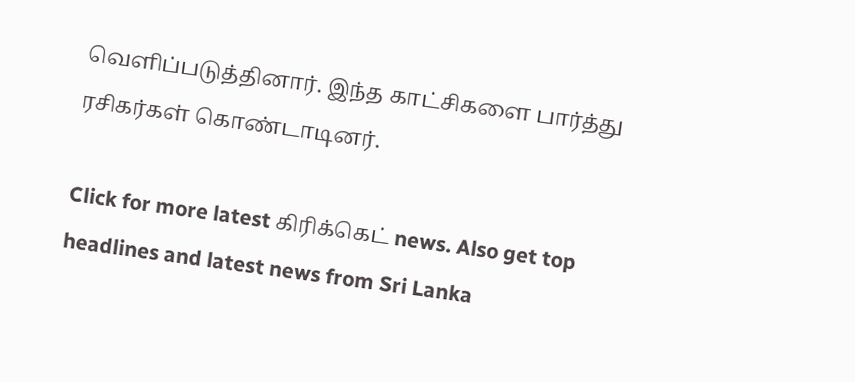வெளிப்படுத்தினார். இந்த காட்சிகளை பார்த்து ரசிகர்கள் கொண்டாடினர்.

Click for more latest கிரிக்கெட் news. Also get top headlines and latest news from Sri Lanka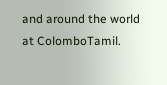and around the world at ColomboTamil.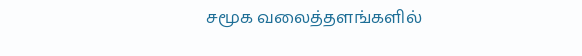சமூக வலைத்தளங்களில்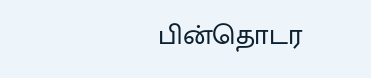பின்தொடர